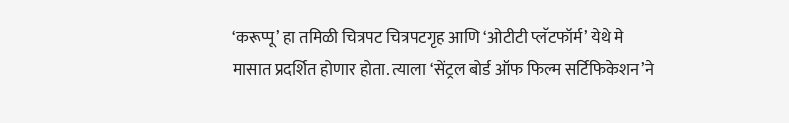‘करूप्पू’ हा तमिळी चित्रपट चित्रपटगृह आणि ‘ओटीटी प्लॅटफॉर्म’ येथे मे मासात प्रदर्शित होणार होता. त्याला ‘सेंट्रल बोर्ड ऑफ फिल्म सर्टिफिकेशन’ने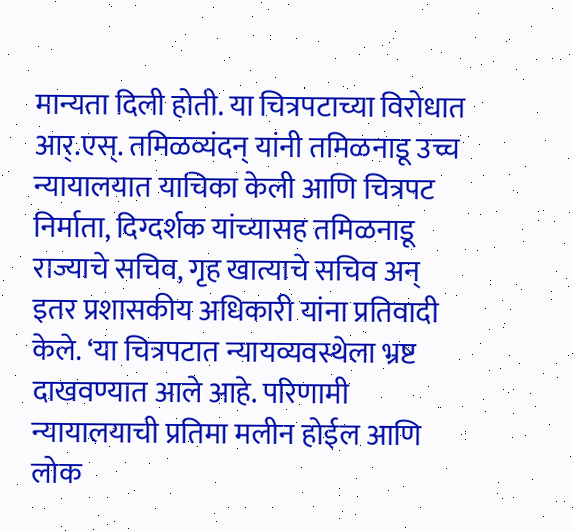मान्यता दिली होती. या चित्रपटाच्या विरोधात आर्.एस्. तमिळव्यंदन् यांनी तमिळनाडू उच्च न्यायालयात याचिका केली आणि चित्रपट निर्माता, दिग्दर्शक यांच्यासह तमिळनाडू राज्याचे सचिव, गृह खात्याचे सचिव अन् इतर प्रशासकीय अधिकारी यांना प्रतिवादी केले. ‘या चित्रपटात न्यायव्यवस्थेला भ्रष्ट दाखवण्यात आले आहे. परिणामी न्यायालयाची प्रतिमा मलीन होईल आणि लोक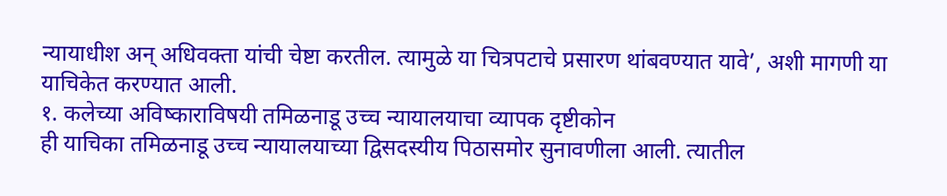न्यायाधीश अन् अधिवक्ता यांची चेष्टा करतील. त्यामुळे या चित्रपटाचे प्रसारण थांबवण्यात यावे’, अशी मागणी या याचिकेत करण्यात आली.
१. कलेच्या अविष्काराविषयी तमिळनाडू उच्च न्यायालयाचा व्यापक दृष्टीकोन
ही याचिका तमिळनाडू उच्च न्यायालयाच्या द्विसदस्यीय पिठासमोर सुनावणीला आली. त्यातील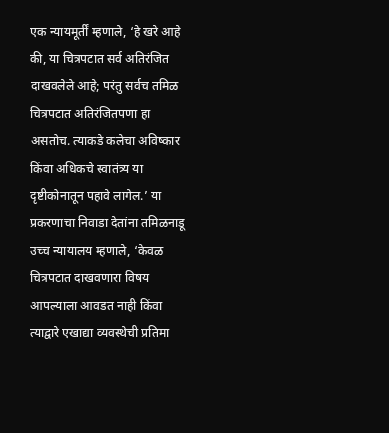एक न्यायमूर्तीं म्हणाले, ‘हे खरे आहे की, या चित्रपटात सर्व अतिरंजित दाखवलेले आहे; परंतु सर्वच तमिळ चित्रपटात अतिरंजितपणा हा असतोच. त्याकडे कलेचा अविष्कार किंवा अधिकचे स्वातंत्र्य या दृष्टीकोनातून पहावे लागेल.’ या प्रकरणाचा निवाडा देतांना तमिळनाडू उच्च न्यायालय म्हणाले, ‘केवळ चित्रपटात दाखवणारा विषय आपल्याला आवडत नाही किंवा त्याद्वारे एखाद्या व्यवस्थेची प्रतिमा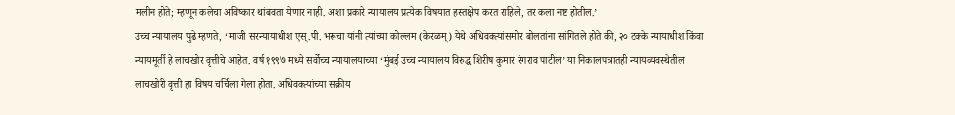मलीन होते; म्हणून कलेचा अविष्कार थांबवता येणार नाही. अशा प्रकारे न्यायालय प्रत्येक विषयात हस्तक्षेप करत राहिले, तर कला नष्ट होतील.’
उच्च न्यायालय पुढे म्हणते, ‘माजी सरन्यायाधीश एस्.पी. भरूचा यांनी त्यांच्या कोल्लम (केरळम्) येथे अधिवक्त्यांसमोर बोलतांना सांगितले होते की, २० टक्के न्यायाधीश किंवा न्यायमूर्ती हे लाचखोर वृत्तीचे आहेत. वर्ष १९९७ मध्ये सर्वोच्च न्यायालयाच्या ‘मुंबई उच्च न्यायालय विरुद्ध शिरीष कुमार रंगराव पाटील’ या निकालपत्रातही न्यायव्यवस्थेतील लाचखोरी वृत्ती हा विषय चर्चिला गेला होता. अधिवक्त्यांच्या सक्रीय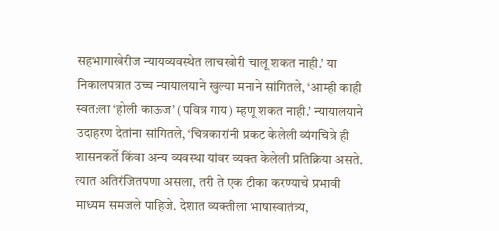सहभागाखेरीज न्यायव्यवस्थेत लाचखोरी चालू शकत नाही.’ या निकालपत्रात उच्च न्यायालयाने खुल्या मनाने सांगितले, ‘आम्ही काही स्वत:ला ‘होली काऊज’ (पवित्र गाय) म्हणू शकत नाही.’ न्यायालयाने उदाहरण देतांना सांगितले, ‘चित्रकारांनी प्रकट केलेली व्यंगचित्रे ही शासनकर्ते किंवा अन्य व्यवस्था यांवर व्यक्त केलेली प्रतिक्रिया असते. त्यात अतिरंजितपणा असला, तरी ते एक टीका करण्याचे प्रभावी माध्यम समजले पाहिजे. देशात व्यक्तीला भाषास्वातंत्र्य,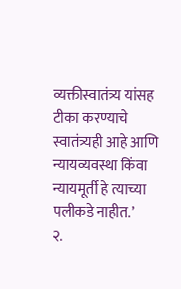व्यक्तीस्वातंत्र्य यांसह टीका करण्याचे स्वातंत्र्यही आहे आणि न्यायव्यवस्था किंवा न्यायमूर्ती हे त्याच्या पलीकडे नाहीत.’
२.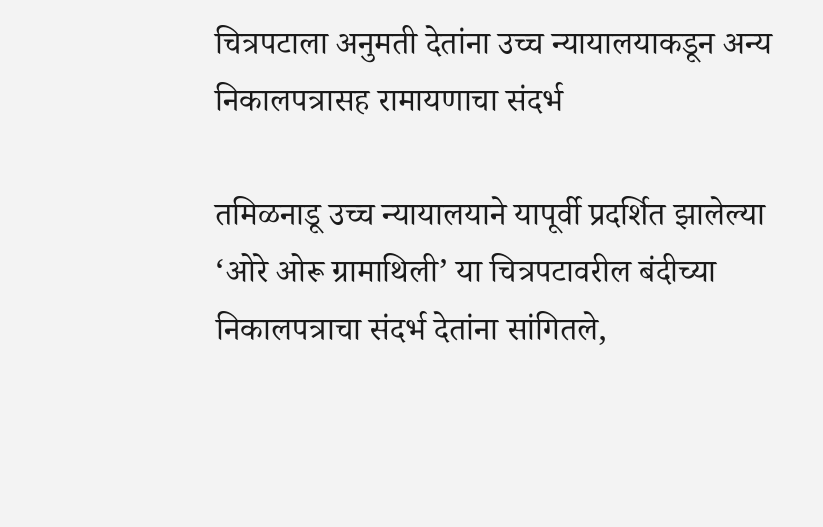चित्रपटाला अनुमती देतांना उच्च न्यायालयाकडून अन्य निकालपत्रासह रामायणाचा संदर्भ

तमिळनाडू उच्च न्यायालयाने यापूर्वी प्रदर्शित झालेल्या ‘ओरे ओरू ग्रामाथिली’ या चित्रपटावरील बंदीच्या निकालपत्राचा संदर्भ देतांना सांगितले,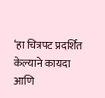‘हा चित्रपट प्रदर्शित केल्याने कायदा आणि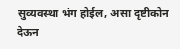सुव्यवस्था भंग होईल, असा दृष्टीकोन देऊन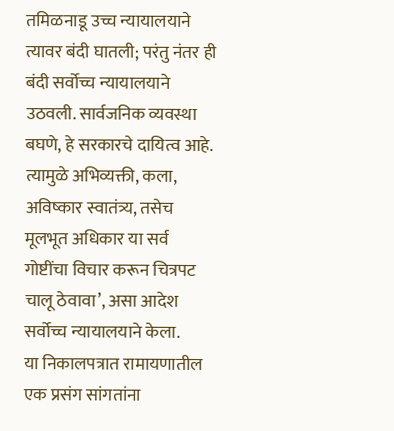तमिळनाडू उच्च न्यायालयाने त्यावर बंदी घातली; परंतु नंतर ही बंदी सर्वोच्च न्यायालयाने उठवली. सार्वजनिक व्यवस्था बघणे, हे सरकारचे दायित्व आहे. त्यामुळे अभिव्यक्ती, कला, अविष्कार स्वातंत्र्य, तसेच मूलभूत अधिकार या सर्व गोष्टींचा विचार करून चित्रपट चालू ठेवावा’, असा आदेश सर्वोच्च न्यायालयाने केला.
या निकालपत्रात रामायणातील एक प्रसंग सांगतांना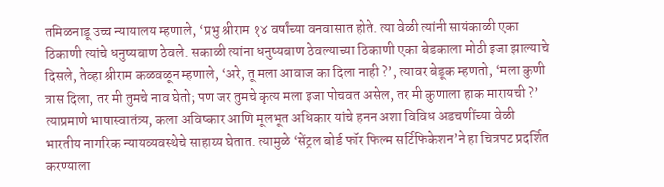तमिळनाडू उच्च न्यायालय म्हणाले, ‘प्रभु श्रीराम १४ वर्षांच्या वनवासात होते. त्या वेळी त्यांनी सायंकाळी एका ठिकाणी त्यांचे धनुष्यबाण ठेवले. सकाळी त्यांना धनुष्यबाण ठेवल्याच्या ठिकाणी एका बेडकाला मोठी इजा झाल्याचे दिसले, तेव्हा श्रीराम कळवळून म्हणाले, ‘अरे, तू मला आवाज का दिला नाही ?’, त्यावर बेडूक म्हणतो, ‘मला कुणी त्रास दिला, तर मी तुमचे नाव घेतो; पण जर तुमचे कृत्य मला इजा पोचवत असेल, तर मी कुणाला हाक मारायची ?’ त्याप्रमाणे भाषास्वातंत्र्य, कला अविष्कार आणि मूलभूत अधिकार यांचे हनन अशा विविध अडचणींच्या वेळी भारतीय नागरिक न्यायव्यवस्थेचे साहाय्य घेतात. त्यामुळे ‘सेंट्रल बोर्ड फॉर फिल्म सर्टिफिकेशन’ने हा चित्रपट प्रदर्शित करण्याला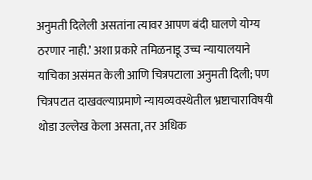अनुमती दिलेली असतांना त्यावर आपण बंदी घालणे योग्य ठरणार नाही.’ अशा प्रकारे तमिळनाडू उच्च न्यायालयाने याचिका असंमत केली आणि चित्रपटाला अनुमती दिली; पण चित्रपटात दाखवल्याप्रमाणे न्यायव्यवस्थेतील भ्रष्टाचाराविषयी थोडा उल्लेख केला असता, तर अधिक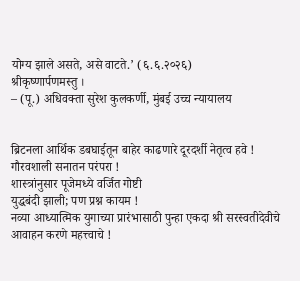योग्य झाले असते, असे वाटते.’ (६.६.२०२६)
श्रीकृष्णार्पणमस्तु ।
– (पू.) अधिवक्ता सुरेश कुलकर्णी, मुंबई उच्च न्यायालय


ब्रिटनला आर्थिक डबघाईतून बाहेर काढणारे दूरदर्शी नेतृत्व हवे !
गौरवशाली सनातन परंपरा !
शास्त्रांनुसार पूजेमध्ये वर्जित गोष्टी
युद्धबंदी झाली; पण प्रश्न कायम !
नव्या आध्यात्मिक युगाच्या प्रारंभासाठी पुन्हा एकदा श्री सरस्वतीदेवीचे आवाहन करणे महत्त्वाचे !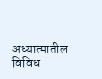अध्यात्मातील विविध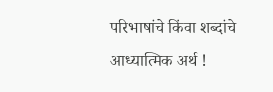परिभाषांचे किंवा शब्दांचे आध्यात्मिक अर्थ !